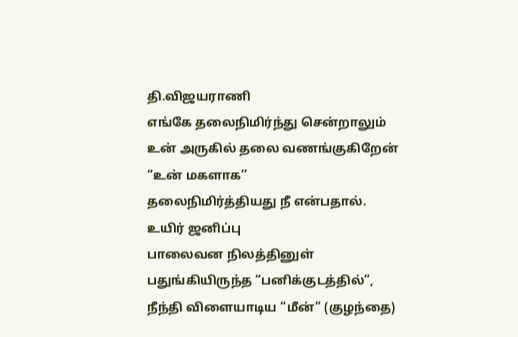தி.விஜயராணி
எங்கே தலைநிமிர்ந்து சென்றாலும்
உன் அருகில் தலை வணங்குகிறேன்
“உன் மகளாக’’
தலைநிமிர்த்தியது நீ என்பதால்.
உயிர் ஜனிப்பு
பாலைவன நிலத்தினுள்
பதுங்கியிருந்த “பனிக்குடத்தில்”,
நீந்தி விளையாடிய “மீன்” (குழந்தை)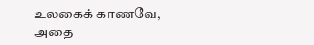உலகைக் காணவே, அதை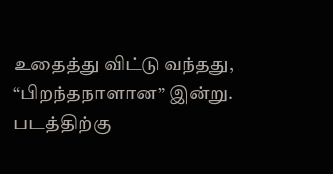உதைத்து விட்டு வந்தது,
“பிறந்தநாளான” இன்று.
படத்திற்கு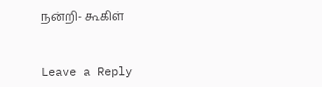நன்றி- கூகிள்


Leave a Reply